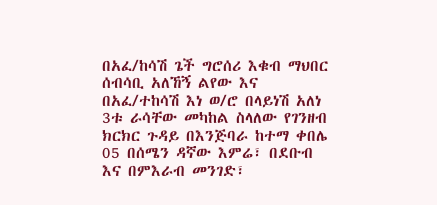በአፈ/ከሳሽ ጌች ግሮሰሪ እቁብ ማህበር ሰብሳቢ አለኸኝ ልየው እና በአፈ/ተከሳሽ እነ ወ/ሮ በላይነሽ አለነ 3ቱ ራሳቸው መካከል ስላለው የገንዘብ ክርክር ጉዳይ በእንጅባራ ከተማ ቀበሌ 05 በሰሜን ዳኛው እምሬ፣ በደቡብ እና በምእራብ መንገድ፣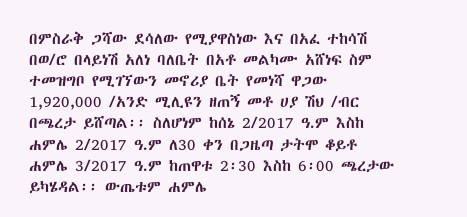በምስራቅ ጋሻው ደሳለው የሚያዋስነው እና በአፈ ተከሳሽ በወ/ሮ በላይነሽ አለነ ባለቤት በአቶ መልካሙ አሸነፍ ስም ተመዝግቦ የሚገኘውን መኖሪያ ቤት የመነሻ ዋጋው 1,920,000 /አንድ ሚሊዩን ዘጠኝ መቶ ሀያ ሽህ /ብር በጫረታ ይሸጣል፡፡ ስለሆነም ከሰኔ 2/2017 ዓ.ም እስከ ሐምሌ 2/2017 ዓ.ም ለ30 ቀን በጋዜጣ ታትሞ ቆይቶ ሐምሌ 3/2017 ዓ.ም ከጠዋቱ 2፡30 እስከ 6፡00 ጫረታው ይካሄዳል፡፡ ውጤቱም ሐምሌ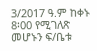3/2017 ዓ.ም ከቀኑ 8፡00 የሚገለጽ መሆኑን ፍ/ቤቱ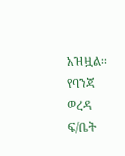አዝዟል፡፡
የባንጃ ወረዳ ፍ/ቤት